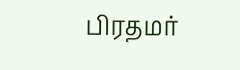பிரதமர்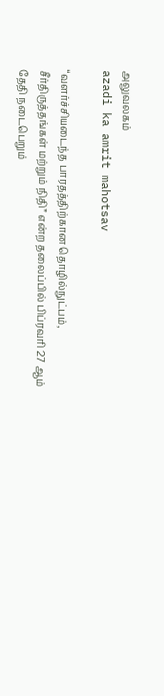அலுவலகம்
azadi ka amrit mahotsav

“வளர்ச்சியடைந்த பாரதத்திற்கான தொழில்நுட்பம், சீர்திருத்தங்கள் மற்றும் நிதி” என்ற தலைப்பில் பிப்ரவரி 27 ஆம் தேதி நடைபெறும்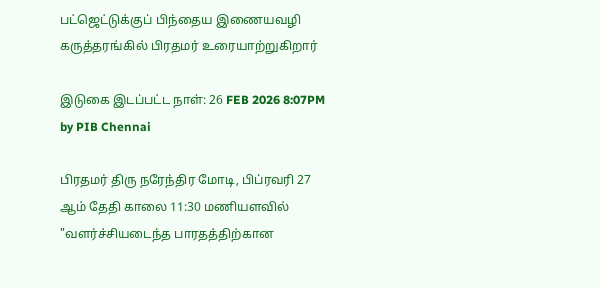பட்ஜெட்டுக்குப் பிந்தைய இணையவழி கருத்தரங்கில் பிரதமர் உரையாற்றுகிறார்

இடுகை இடப்பட்ட நாள்: 26 FEB 2026 8:07PM by PIB Chennai

பிரதமர் திரு நரேந்திர மோடி, பிப்ரவரி 27 ஆம் தேதி காலை 11:30 மணியளவில் "வளர்ச்சியடைந்த பாரதத்திற்கான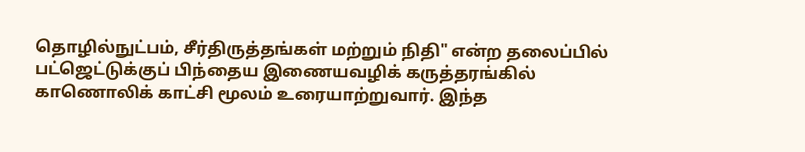தொழில்நுட்பம், சீர்திருத்தங்கள் மற்றும் நிதி" என்ற தலைப்பில் பட்ஜெட்டுக்குப் பிந்தைய இணையவழிக் கருத்தரங்கில் காணொலிக் காட்சி மூலம் உரையாற்றுவார். இந்த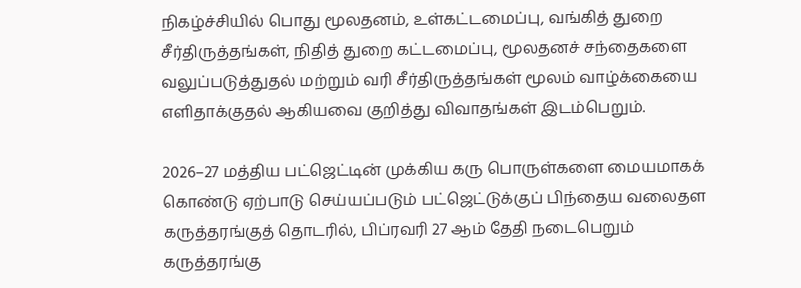நிகழ்ச்சியில் பொது மூலதனம், உள்கட்டமைப்பு, வங்கித் துறை சீர்திருத்தங்கள், நிதித் துறை கட்டமைப்பு, மூலதனச் சந்தைகளை வலுப்படுத்துதல் மற்றும் வரி சீர்திருத்தங்கள் மூலம் வாழ்க்கையை எளிதாக்குதல் ஆகியவை குறித்து விவாதங்கள் இடம்பெறும்.

2026–27 மத்திய பட்ஜெட்டின் முக்கிய கரு பொருள்களை மையமாகக் கொண்டு ஏற்பாடு செய்யப்படும் பட்ஜெட்டுக்குப் பிந்தைய வலைதள கருத்தரங்குத் தொடரில், பிப்ரவரி 27 ஆம் தேதி நடைபெறும் கருத்தரங்கு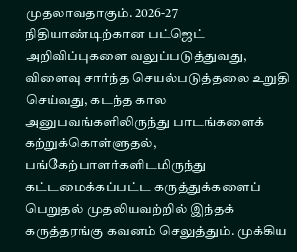முதலாவதாகும். 2026-27 நிதியாண்டிற்கான பட்ஜெட் அறிவிப்புகளை வலுப்படுத்துவது, விளைவு சார்ந்த செயல்படுத்தலை உறுதி செய்வது, கடந்த கால அனுபவங்களிலிருந்து பாடங்களைக் கற்றுக்கொள்ளுதல், பங்கேற்பாளர்களிடமிருந்து கட்டமைக்கப்பட்ட கருத்துக்களைப் பெறுதல் முதலியவற்றில் இந்தக் கருத்தரங்கு கவனம் செலுத்தும். முக்கிய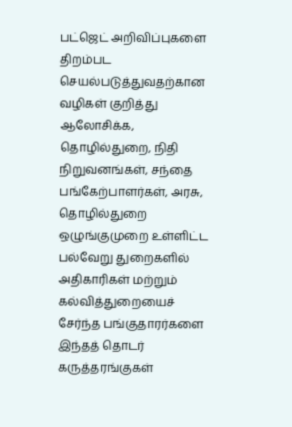பட்ஜெட் அறிவிப்புகளை திறம்பட செயல்படுத்துவதற்கான வழிகள் குறித்து ஆலோசிக்க, தொழில்துறை, நிதி நிறுவனங்கள், சந்தை பங்கேற்பாளர்கள், அரசு, தொழில்துறை ஒழுங்குமுறை உள்ளிட்ட பல்வேறு துறைகளில் அதிகாரிகள் மற்றும் கல்வித்துறையைச் சேர்ந்த பங்குதாரர்களை இந்தத் தொடர் கருத்தரங்குகள்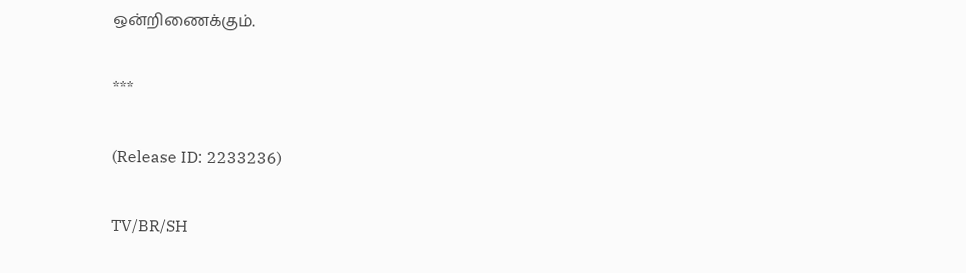ஒன்றிணைக்கும்.

***

(Release ID: 2233236)

TV/BR/SH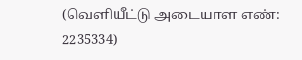(வெளியீட்டு அடையாள எண்: 2235334)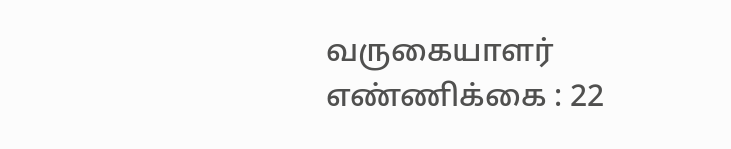வருகையாளர் எண்ணிக்கை : 22